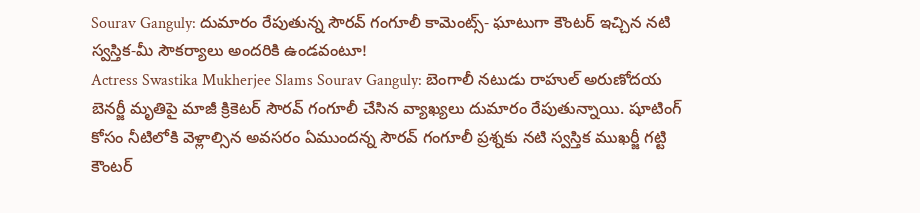Sourav Ganguly: దుమారం రేపుతున్న సౌరవ్ గంగూలీ కామెంట్స్- ఘాటుగా కౌంటర్ ఇచ్చిన నటి స్వస్తిక-మీ సౌకర్యాలు అందరికి ఉండవంటూ!
Actress Swastika Mukherjee Slams Sourav Ganguly: బెంగాలీ నటుడు రాహుల్ అరుణోదయ బెనర్జీ మృతిపై మాజీ క్రికెటర్ సౌరవ్ గంగూలీ చేసిన వ్యాఖ్యలు దుమారం రేపుతున్నాయి. షూటింగ్ కోసం నీటిలోకి వెళ్లాల్సిన అవసరం ఏముందన్న సౌరవ్ గంగూలీ ప్రశ్నకు నటి స్వస్తిక ముఖర్జీ గట్టి కౌంటర్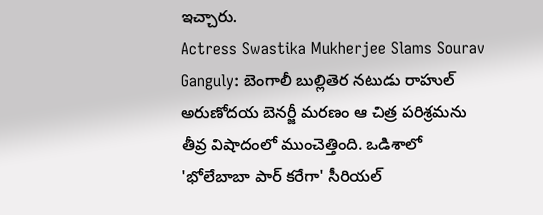ఇచ్చారు.
Actress Swastika Mukherjee Slams Sourav Ganguly: బెంగాలీ బుల్లితెర నటుడు రాహుల్ అరుణోదయ బెనర్జీ మరణం ఆ చిత్ర పరిశ్రమను తీవ్ర విషాదంలో ముంచెత్తింది. ఒడిశాలో 'భోలేబాబా పార్ కరేగా' సీరియల్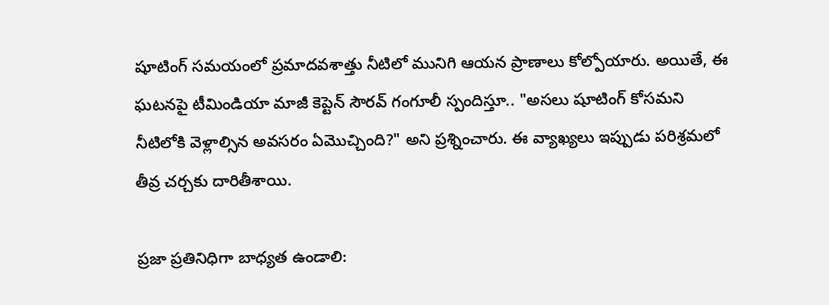షూటింగ్ సమయంలో ప్రమాదవశాత్తు నీటిలో మునిగి ఆయన ప్రాణాలు కోల్పోయారు. అయితే, ఈ ఘటనపై టీమిండియా మాజీ కెప్టెన్ సౌరవ్ గంగూలీ స్పందిస్తూ.. "అసలు షూటింగ్ కోసమని నీటిలోకి వెళ్లాల్సిన అవసరం ఏమొచ్చింది?" అని ప్రశ్నించారు. ఈ వ్యాఖ్యలు ఇప్పుడు పరిశ్రమలో తీవ్ర చర్చకు దారితీశాయి.

ప్రజా ప్రతినిధిగా బాధ్యత ఉండాలి: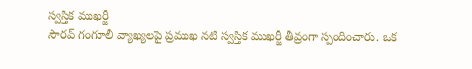స్వస్తిక ముఖర్జీ
సౌరవ్ గంగూలీ వ్యాఖ్యలపై ప్రముఖ నటి స్వస్తిక ముఖర్జీ తీవ్రంగా స్పందించారు. ఒక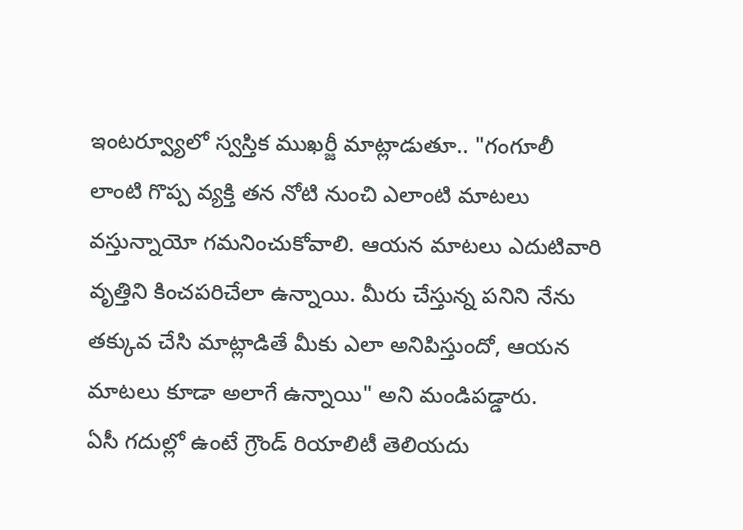ఇంటర్వ్యూలో స్వస్తిక ముఖర్జీ మాట్లాడుతూ.. "గంగూలీ లాంటి గొప్ప వ్యక్తి తన నోటి నుంచి ఎలాంటి మాటలు వస్తున్నాయో గమనించుకోవాలి. ఆయన మాటలు ఎదుటివారి వృత్తిని కించపరిచేలా ఉన్నాయి. మీరు చేస్తున్న పనిని నేను తక్కువ చేసి మాట్లాడితే మీకు ఎలా అనిపిస్తుందో, ఆయన మాటలు కూడా అలాగే ఉన్నాయి" అని మండిపడ్డారు.
ఏసీ గదుల్లో ఉంటే గ్రౌండ్ రియాలిటీ తెలియదు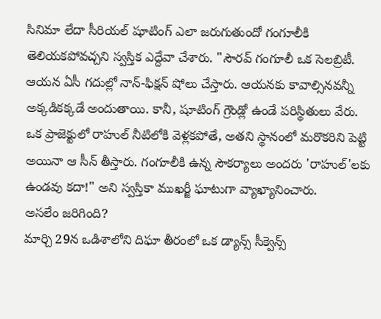సినిమా లేదా సీరియల్ షూటింగ్ ఎలా జరుగుతుందో గంగూలీకి తెలియకపోవచ్చని స్వస్తిక ఎద్దేవా చేశారు. "సౌరవ్ గంగూలీ ఒక సెలబ్రిటీ. ఆయన ఏసీ గదుల్లో నాన్-ఫిక్షన్ షోలు చేస్తారు. ఆయనకు కావాల్సినవన్నీ అక్కడికక్కడే అందుతాయి. కానీ, షూటింగ్ గ్రౌండ్లో ఉండే పరిస్థితులు వేరు. ఒక ప్రాజెక్టులో రాహుల్ నీటిలోకి వెళ్లకపోతే, అతని స్థానంలో మరొకరిని పెట్టి అయినా ఆ సీన్ తీస్తారు. గంగూలీకి ఉన్న సౌకర్యాలు అందరు 'రాహుల్'లకు ఉండవు కదా!" అని స్వస్తికా ముఖర్జీ ఘాటుగా వ్యాఖ్యానించారు.
అసలేం జరిగింది?
మార్చి 29న ఒడిశాలోని దిఘా తీరంలో ఒక డ్యాన్స్ సీక్వెన్స్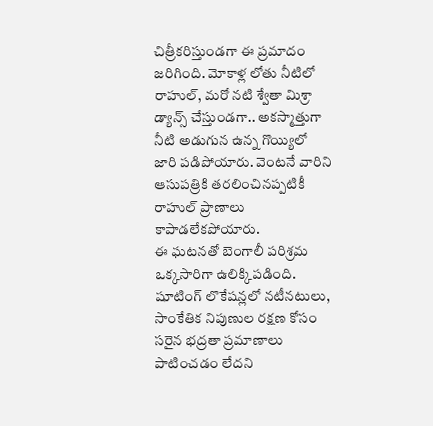చిత్రీకరిస్తుండగా ఈ ప్రమాదం జరిగింది. మోకాళ్ల లోతు నీటిలో రాహుల్, మరో నటి శ్వేతా మిశ్రా డ్యాన్స్ చేస్తుండగా.. అకస్మాత్తుగా నీటి అడుగున ఉన్న గొయ్యిలో జారి పడిపోయారు. వెంటనే వారిని ఆసుపత్రికి తరలించినప్పటికీ రాహుల్ ప్రాణాలు కాపాడలేకపోయారు.
ఈ ఘటనతో బెంగాలీ పరిశ్రమ ఒక్కసారిగా ఉలిక్కిపడింది. షూటింగ్ లొకేషన్లలో నటీనటులు, సాంకేతిక నిపుణుల రక్షణ కోసం సరైన భద్రతా ప్రమాణాలు పాటించడం లేదని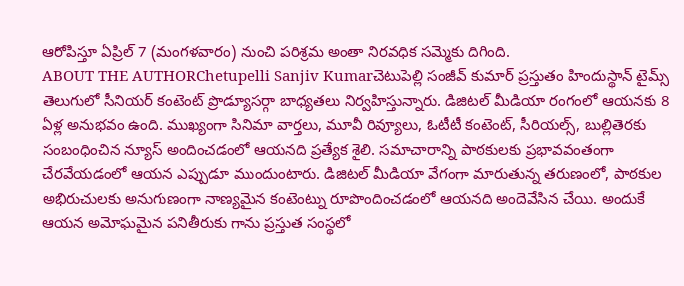ఆరోపిస్తూ ఏప్రిల్ 7 (మంగళవారం) నుంచి పరిశ్రమ అంతా నిరవధిక సమ్మెకు దిగింది.
ABOUT THE AUTHORChetupelli Sanjiv Kumarచెటుపెల్లి సంజీవ్ కుమార్ ప్రస్తుతం హిందుస్థాన్ టైమ్స్ తెలుగులో సీనియర్ కంటెంట్ ప్రొడ్యూసర్గా బాధ్యతలు నిర్వహిస్తున్నారు. డిజిటల్ మీడియా రంగంలో ఆయనకు 8 ఏళ్ల అనుభవం ఉంది. ముఖ్యంగా సినిమా వార్తలు, మూవీ రివ్యూలు, ఓటీటీ కంటెంట్, సీరియల్స్, బుల్లితెరకు సంబంధించిన న్యూస్ అందించడంలో ఆయనది ప్రత్యేక శైలి. సమాచారాన్ని పాఠకులకు ప్రభావవంతంగా చేరవేయడంలో ఆయన ఎప్పుడూ ముందుంటారు. డిజిటల్ మీడియా వేగంగా మారుతున్న తరుణంలో, పాఠకుల అభిరుచులకు అనుగుణంగా నాణ్యమైన కంటెంట్ను రూపొందించడంలో ఆయనది అందెవేసిన చేయి. అందుకే ఆయన అమోఘమైన పనితీరుకు గాను ప్రస్తుత సంస్థలో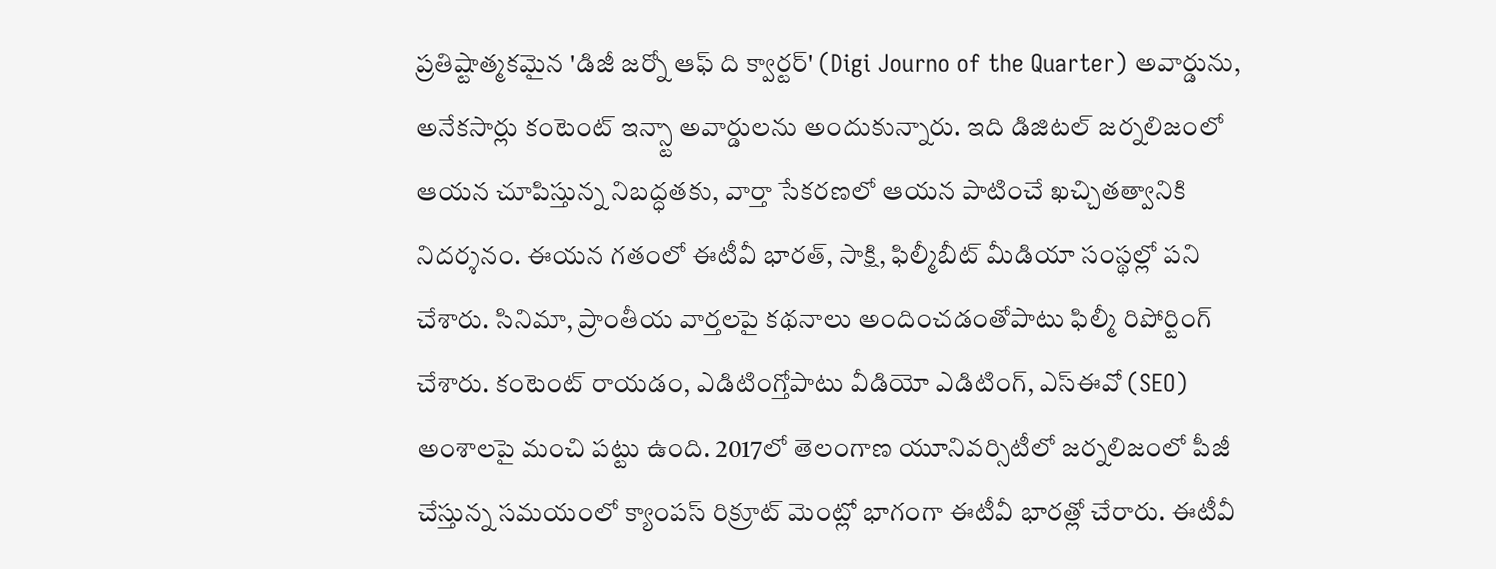ప్రతిష్టాత్మకమైన 'డిజీ జర్నో ఆఫ్ ది క్వార్టర్' (Digi Journo of the Quarter) అవార్డును, అనేకసార్లు కంటెంట్ ఇన్స్టా అవార్డులను అందుకున్నారు. ఇది డిజిటల్ జర్నలిజంలో ఆయన చూపిస్తున్న నిబద్ధతకు, వార్తా సేకరణలో ఆయన పాటించే ఖచ్చితత్వానికి నిదర్శనం. ఈయన గతంలో ఈటీవీ భారత్, సాక్షి, ఫిల్మీబీట్ మీడియా సంస్థల్లో పని చేశారు. సినిమా, ప్రాంతీయ వార్తలపై కథనాలు అందించడంతోపాటు ఫిల్మీ రిపోర్టింగ్ చేశారు. కంటెంట్ రాయడం, ఎడిటింగ్తోపాటు వీడియో ఎడిటింగ్, ఎస్ఈవో (SEO) అంశాలపై మంచి పట్టు ఉంది. 2017లో తెలంగాణ యూనివర్సిటీలో జర్నలిజంలో పీజీ చేస్తున్న సమయంలో క్యాంపస్ రిక్రూట్ మెంట్లో భాగంగా ఈటీవీ భారత్లో చేరారు. ఈటీవీ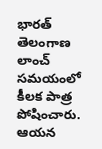భారత్ తెలంగాణ లాంచ్ సమయంలో కీలక పాత్ర పోషించారు. ఆయన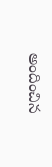అందించిన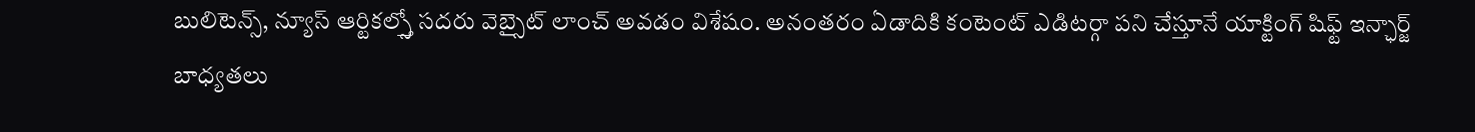బులిటెన్స్, న్యూస్ ఆర్టికల్స్తో సదరు వెబ్సైట్ లాంచ్ అవడం విశేషం. అనంతరం ఏడాదికి కంటెంట్ ఎడిటర్గా పని చేస్తూనే యాక్టింగ్ షిఫ్ట్ ఇన్ఛార్జ్ బాధ్యతలు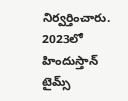నిర్వర్తించారు. 2023లో హిందుస్తాన్ టైమ్స్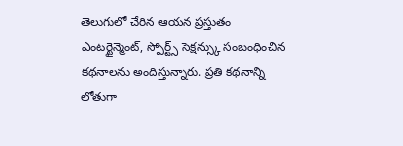తెలుగులో చేరిన ఆయన ప్రస్తుతం ఎంటర్టైన్మెంట్, స్పోర్ట్స్ సెక్షన్స్కు సంబంధించిన కథనాలను అందిస్తున్నారు. ప్రతి కథనాన్ని లోతుగా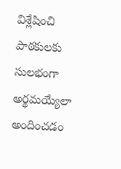విశ్లేషించి పాఠకులకు సులభంగా అర్థమయ్యేలా అందించడం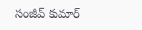సంజీవ్ కుమార్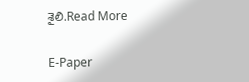శైలి.Read More

E-Paper